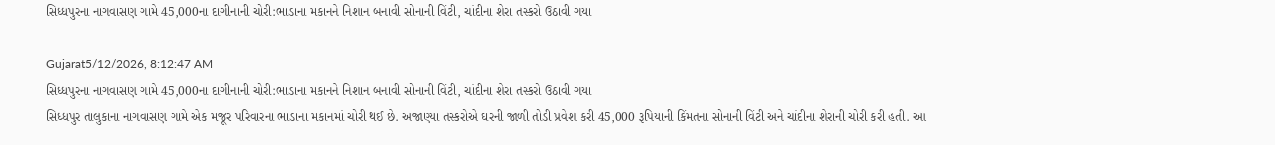સિધ્ધપુરના નાગવાસણ ગામે 45,000ના દાગીનાની ચોરી:ભાડાના મકાનને નિશાન બનાવી સોનાની વિંટી, ચાંદીના શેરા તસ્કરો ઉઠાવી ગયા

Gujarat5/12/2026, 8:12:47 AM
સિધ્ધપુરના નાગવાસણ ગામે 45,000ના દાગીનાની ચોરી:ભાડાના મકાનને નિશાન બનાવી સોનાની વિંટી, ચાંદીના શેરા તસ્કરો ઉઠાવી ગયા
સિધ્ધપુર તાલુકાના નાગવાસણ ગામે એક મજૂર પરિવારના ભાડાના મકાનમાં ચોરી થઈ છે. અજાણ્યા તસ્કરોએ ઘરની જાળી તોડી પ્રવેશ કરી 45,000 રૂપિયાની કિંમતના સોનાની વિંટી અને ચાંદીના શેરાની ચોરી કરી હતી. આ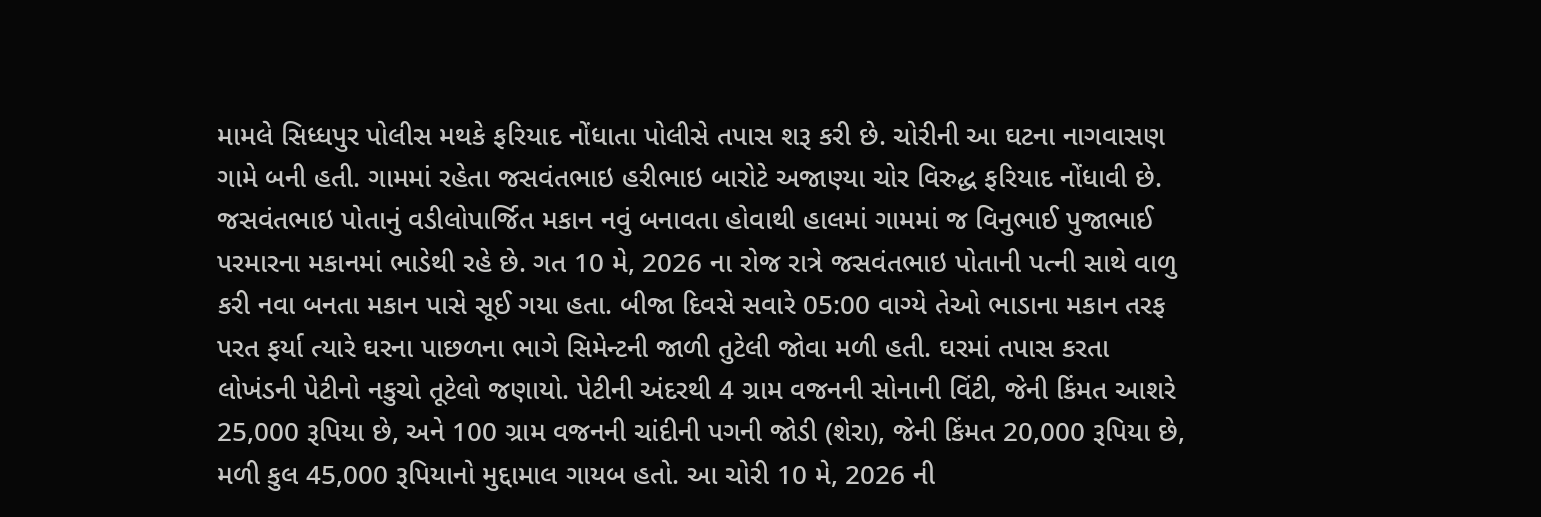મામલે સિધ્ધપુર પોલીસ મથકે ફરિયાદ નોંધાતા પોલીસે તપાસ શરૂ કરી છે. ચોરીની આ ઘટના નાગવાસણ ગામે બની હતી. ગામમાં રહેતા જસવંતભાઇ હરીભાઇ બારોટે અજાણ્યા ચોર વિરુદ્ધ ફરિયાદ નોંધાવી છે. જસવંતભાઇ પોતાનું વડીલોપાર્જિત મકાન નવું બનાવતા હોવાથી હાલમાં ગામમાં જ વિનુભાઈ પુજાભાઈ પરમારના મકાનમાં ભાડેથી રહે છે. ગત 10 મે, 2026 ના રોજ રાત્રે જસવંતભાઇ પોતાની પત્ની સાથે વાળુ કરી નવા બનતા મકાન પાસે સૂઈ ગયા હતા. બીજા દિવસે સવારે 05:00 વાગ્યે તેઓ ભાડાના મકાન તરફ પરત ફર્યા ત્યારે ઘરના પાછળના ભાગે સિમેન્ટની જાળી તુટેલી જોવા મળી હતી. ઘરમાં તપાસ કરતા લોખંડની પેટીનો નકુચો તૂટેલો જણાયો. પેટીની અંદરથી 4 ગ્રામ વજનની સોનાની વિંટી, જેની કિંમત આશરે 25,000 રૂપિયા છે, અને 100 ગ્રામ વજનની ચાંદીની પગની જોડી (શેરા), જેની કિંમત 20,000 રૂપિયા છે, મળી કુલ 45,000 રૂપિયાનો મુદ્દામાલ ગાયબ હતો. આ ચોરી 10 મે, 2026 ની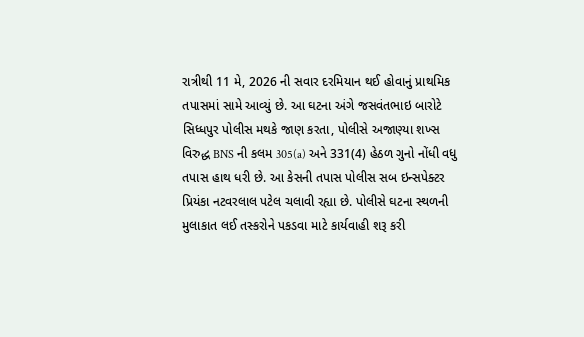રાત્રીથી 11 મે, 2026 ની સવાર દરમિયાન થઈ હોવાનું પ્રાથમિક તપાસમાં સામે આવ્યું છે. આ ઘટના અંગે જસવંતભાઇ બારોટે સિધ્ધપુર પોલીસ મથકે જાણ કરતા, પોલીસે અજાણ્યા શખ્સ વિરુદ્ધ BNS ની કલમ 305(a) અને 331(4) હેઠળ ગુનો નોંધી વધુ તપાસ હાથ ધરી છે. આ કેસની તપાસ પોલીસ સબ ઇન્સપેક્ટર પ્રિયંકા નટવરલાલ પટેલ ચલાવી રહ્યા છે. પોલીસે ઘટના સ્થળની મુલાકાત લઈ તસ્કરોને પકડવા માટે કાર્યવાહી શરૂ કરી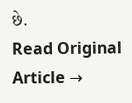છે.
Read Original Article →